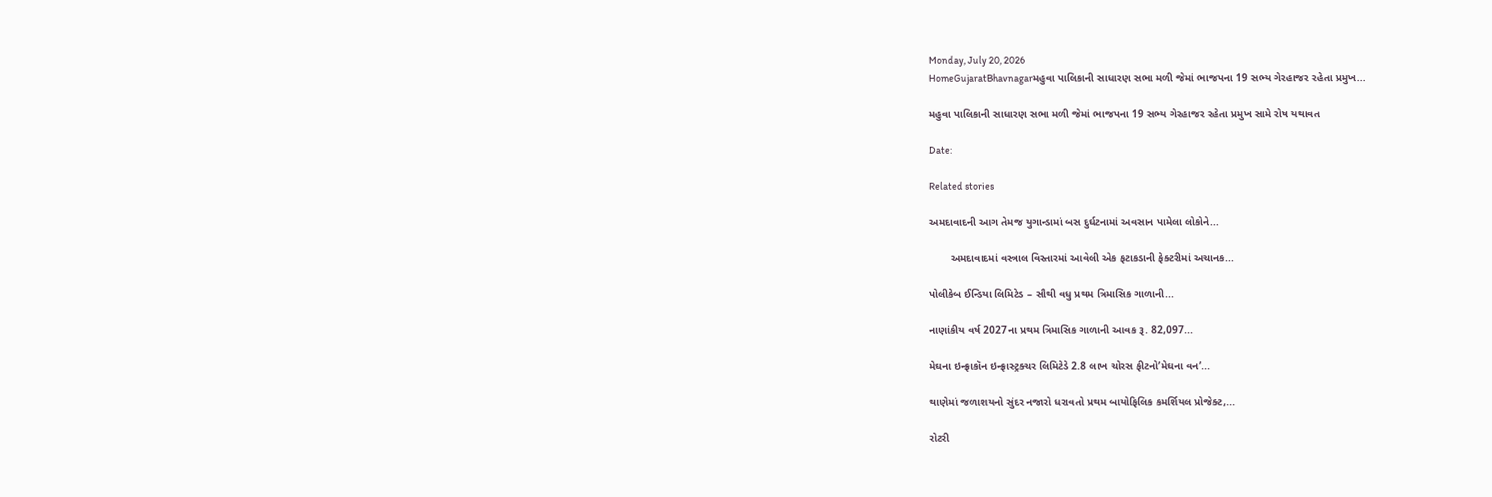Monday, July 20, 2026
HomeGujaratBhavnagarમહુવા પાલિકાની સાધારણ સભા મળી જેમાં ભાજપના 19 સભ્ય ગેરહાજર રહેતા પ્રમુખ...

મહુવા પાલિકાની સાધારણ સભા મળી જેમાં ભાજપના 19 સભ્ય ગેરહાજર રહેતા પ્રમુખ સામે રોષ યથાવત

Date:

Related stories

અમદાવાદની આગ તેમજ યુગાન્ડામાં બસ દુર્ઘટનામાં અવસાન પામેલા લોકોને...

       અમદાવાદમાં વસ્ત્રાલ વિસ્તારમાં આવેલી એક ફટાકડાની ફેક્ટરીમાં અચાનક...

પોલીકેબ ઈન્ડિયા લિમિટેડ – સૌથી વધુ પ્રથમ ત્રિમાસિક ગાળાની...

નાણાંકીય વર્ષ 2027ના પ્રથમ ત્રિમાસિક ગાળાની આવક રૂ. 82,097...

મેઘના ઇન્ફ્રાકૉન ઇન્ફ્રાસ્ટ્રક્ચર લિમિટેડે 2.8 લાખ ચોરસ ફીટનો’મેઘના વન’...

થાણેમાં જળાશયનો સુંદર નજારો ધરાવતો પ્રથમ બાયોફિલિક કમર્શિયલ પ્રોજેક્ટ,...

રોટરી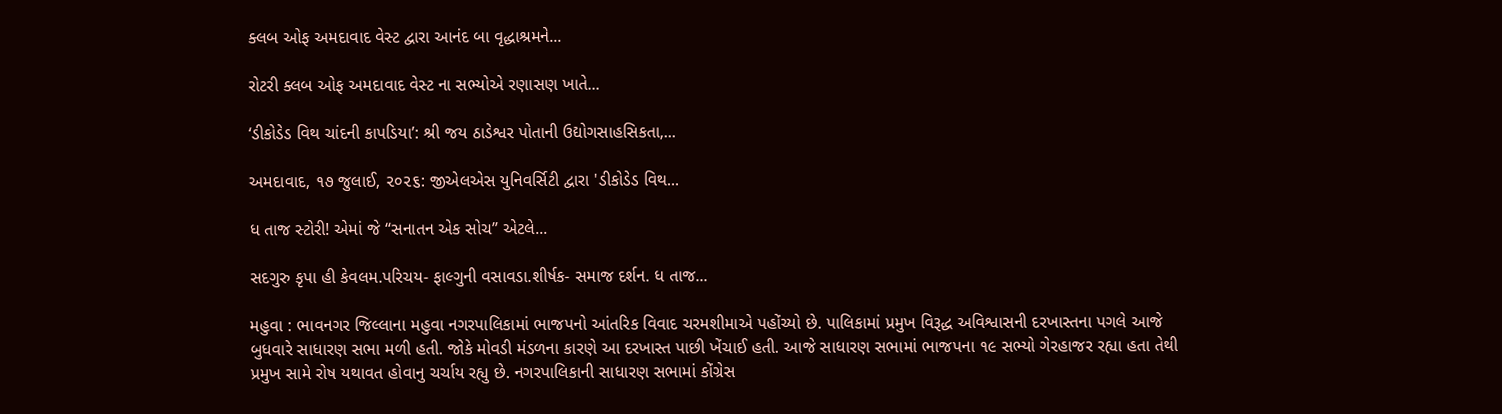ક્લબ ઓફ અમદાવાદ વેસ્ટ દ્વારા આનંદ બા વૃદ્ધાશ્રમને...

રોટરી ક્લબ ઓફ અમદાવાદ વેસ્ટ ના સભ્યોએ રણાસણ ખાતે...

‘ડીકોડેડ વિથ ચાંદની કાપડિયા’: શ્રી જય ઠાડેશ્વર પોતાની ઉદ્યોગસાહસિકતા,...

અમદાવાદ, ૧૭ જુલાઈ, ૨૦૨૬: જીએલએસ યુનિવર્સિટી દ્વારા 'ડીકોડેડ વિથ...

ધ તાજ સ્ટોરી! એમાં જે “સનાતન એક સોચ” એટલે...

સદગુરુ કૃપા હી કેવલમ.પરિચય- ફાલ્ગુની વસાવડા.શીર્ષક- સમાજ દર્શન. ધ તાજ...

મહુવા : ભાવનગર જિલ્લાના મહુવા નગરપાલિકામાં ભાજપનો આંતરિક વિવાદ ચરમશીમાએ પહોંચ્યો છે. પાલિકામાં પ્રમુખ વિરૂદ્ધ અવિશ્વાસની દરખાસ્તના પગલે આજે બુધવારે સાધારણ સભા મળી હતી. જોકે મોવડી મંડળના કારણે આ દરખાસ્ત પાછી ખેંચાઈ હતી. આજે સાધારણ સભામાં ભાજપના ૧૯ સભ્યો ગેરહાજર રહ્યા હતા તેથી પ્રમુખ સામે રોષ યથાવત હોવાનુ ચર્ચાય રહ્યુ છે. નગરપાલિકાની સાધારણ સભામાં કોંગ્રેસ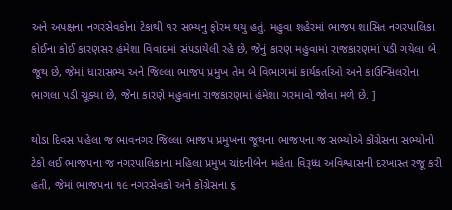અને અપક્ષના નગરસેવકોના ટેકાથી ૧ર સભ્યનુ ફોરમ થયુ હતું. મહુવા શહેરમાં ભાજપ શાસિત નગરપાલિકા કોઈના કોઈ કારણસર હંમેશા વિવાદમાં સંપડાયેલી રહે છે, જેનું કારણ મહુવામાં રાજકારણમાં પડી ગયેલા બે જૂથ છે, જેમાં ધારાસભ્ય અને જિલ્લા ભાજપ પ્રમુખ તેમ બે વિભાગમાં કાર્યકર્તાઓ અને કાઉન્સિલરોના ભાગલા પડી ચૂક્યા છે, જેના કારણે મહુવાના રાજકારણમાં હંમેશા ગરમાવો જોવા મળે છે. ]

થોડા દિવસ પહેલા જ ભાવનગર જિલ્લા ભાજપ પ્રમુખના જૂથના ભાજપના જ સભ્યોએ કોંગ્રેસના સભ્યોનો ટેકો લઈ ભાજપના જ નગરપાલિકાના મહિલા પ્રમુખ ચાંદનીબેન મહેતા વિરૂધ્ધ અવિશ્વાસની દરખાસ્ત રજૂ કરી હતી, જેમાં ભાજપના ૧૯ નગરસેવકો અને કોંગ્રેસના ૬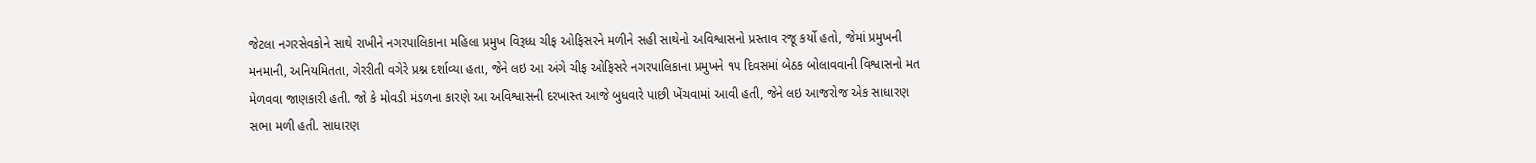જેટલા નગરસેવકોને સાથે રાખીને નગરપાલિકાના મહિલા પ્રમુખ વિરૂધ્ધ ચીફ ઓફિસરને મળીને સહી સાથેનો અવિશ્વાસનો પ્રસ્તાવ રજૂ કર્યો હતો, જેમાં પ્રમુખની મનમાની, અનિયમિતતા, ગેરરીતી વગેરે પ્રશ્ન દર્શાવ્યા હતા, જેને લઇ આ અંગે ચીફ ઓફિસરે નગરપાલિકાના પ્રમુખને ૧૫ દિવસમાં બેઠક બોલાવવાની વિશ્વાસનો મત મેળવવા જાણકારી હતી. જો કે મોવડી મંડળના કારણે આ અવિશ્વાસની દરખાસ્ત આજે બુધવારે પાછી ખેંચવામાં આવી હતી, જેને લઇ આજરોજ એક સાધારણ સભા મળી હતી. સાધારણ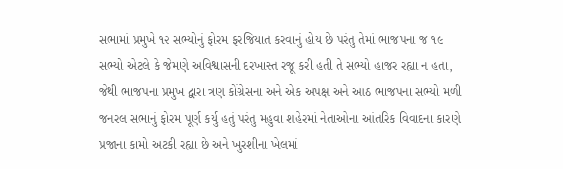સભામાં પ્રમુખે ૧૨ સભ્યોનું ફોરમ ફરજિયાત કરવાનું હોય છે પરંતુ તેમાં ભાજપના જ ૧૯ સભ્યો એટલે કે જેમણે અવિશ્વાસની દરખાસ્ત રજૂ કરી હતી તે સભ્યો હાજર રહ્યા ન હતા, જેથી ભાજપના પ્રમુખ દ્વારા ત્રણ કોંગ્રેસના અને એક અપક્ષ અને આઠ ભાજપના સભ્યો મળી જનરલ સભાનું ફોરમ પૂર્ણ કર્યુ હતું પરંતુ મહુવા શહેરમાં નેતાઓના આંતરિક વિવાદના કારણે પ્રજાના કામો અટકી રહ્યા છે અને ખુરશીના ખેલમાં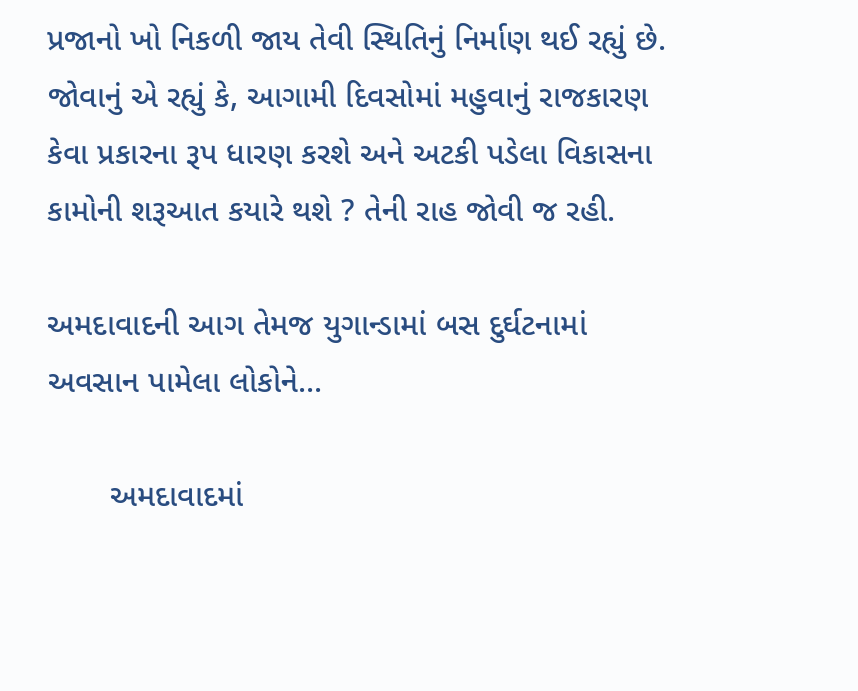પ્રજાનો ખો નિકળી જાય તેવી સ્થિતિનું નિર્માણ થઈ રહ્યું છે. જોવાનું એ રહ્યું કે, આગામી દિવસોમાં મહુવાનું રાજકારણ કેવા પ્રકારના રૂપ ધારણ કરશે અને અટકી પડેલા વિકાસના કામોની શરૂઆત કયારે થશે ? તેની રાહ જોવી જ રહી.

અમદાવાદની આગ તેમજ યુગાન્ડામાં બસ દુર્ઘટનામાં અવસાન પામેલા લોકોને...

       અમદાવાદમાં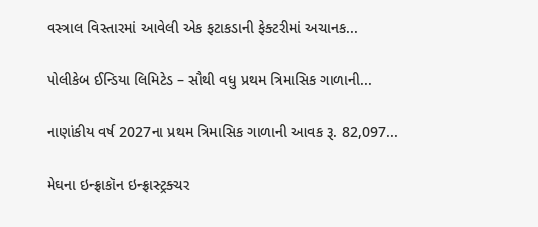વસ્ત્રાલ વિસ્તારમાં આવેલી એક ફટાકડાની ફેક્ટરીમાં અચાનક...

પોલીકેબ ઈન્ડિયા લિમિટેડ – સૌથી વધુ પ્રથમ ત્રિમાસિક ગાળાની...

નાણાંકીય વર્ષ 2027ના પ્રથમ ત્રિમાસિક ગાળાની આવક રૂ. 82,097...

મેઘના ઇન્ફ્રાકૉન ઇન્ફ્રાસ્ટ્રક્ચર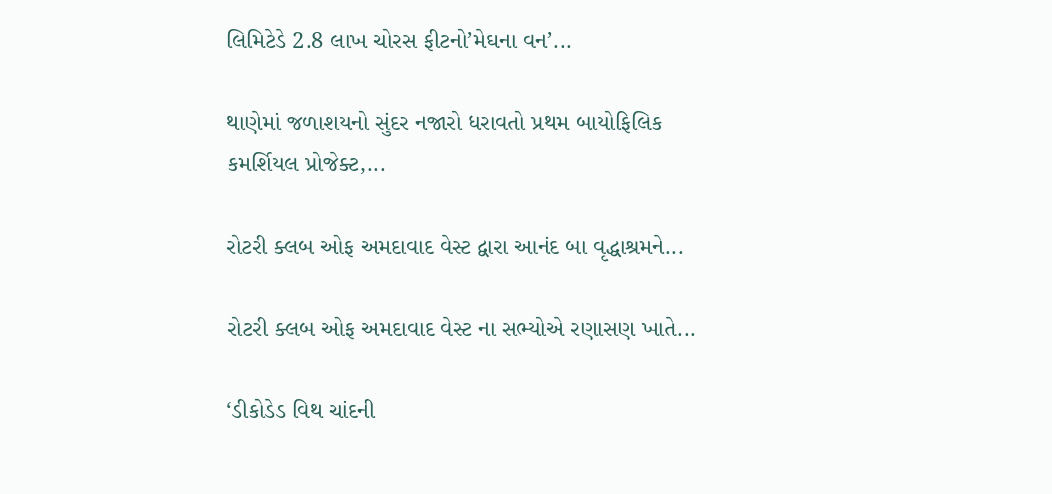લિમિટેડે 2.8 લાખ ચોરસ ફીટનો’મેઘના વન’...

થાણેમાં જળાશયનો સુંદર નજારો ધરાવતો પ્રથમ બાયોફિલિક કમર્શિયલ પ્રોજેક્ટ,...

રોટરી ક્લબ ઓફ અમદાવાદ વેસ્ટ દ્વારા આનંદ બા વૃદ્ધાશ્રમને...

રોટરી ક્લબ ઓફ અમદાવાદ વેસ્ટ ના સભ્યોએ રણાસણ ખાતે...

‘ડીકોડેડ વિથ ચાંદની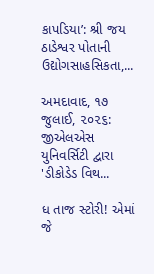કાપડિયા’: શ્રી જય ઠાડેશ્વર પોતાની ઉદ્યોગસાહસિકતા,...

અમદાવાદ, ૧૭ જુલાઈ, ૨૦૨૬: જીએલએસ યુનિવર્સિટી દ્વારા 'ડીકોડેડ વિથ...

ધ તાજ સ્ટોરી! એમાં જે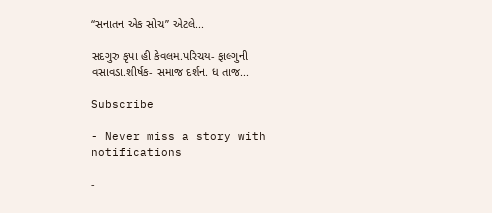“સનાતન એક સોચ” એટલે...

સદગુરુ કૃપા હી કેવલમ.પરિચય- ફાલ્ગુની વસાવડા.શીર્ષક- સમાજ દર્શન. ધ તાજ...

Subscribe

- Never miss a story with notifications

-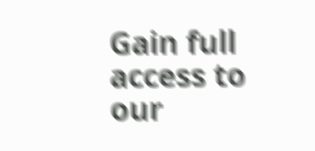Gain full access to our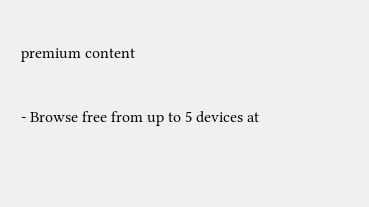premium content

- Browse free from up to 5 devices at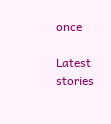once

Latest stories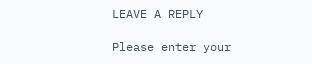LEAVE A REPLY

Please enter your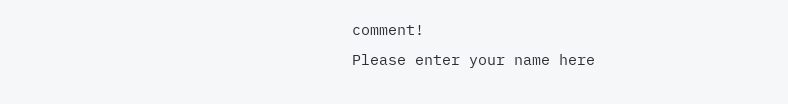comment!
Please enter your name here